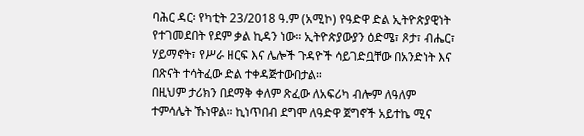ባሕር ዳር፡ የካቲት 23/2018 ዓ.ም (አሚኮ) የዓድዋ ድል ኢትዮጵያዊነት የተገመደበት የደም ቃል ኪዳን ነው። ኢትዮጵያውያን ዕድሜ፣ ጾታ፣ ብሔር፣ ሃይማኖት፣ የሥራ ዘርፍ እና ሌሎች ጉዳዮች ሳይገድቧቸው በአንድነት እና በጽናት ተሳትፈው ድል ተቀዳጅተውበታል።
በዚህም ታሪክን በደማቅ ቀለም ጽፈው ለአፍሪካ ብሎም ለዓለም ተምሳሌት ኹነዋል። ኪነጥበብ ደግሞ ለዓድዋ ጀግኖች አይተኬ ሚና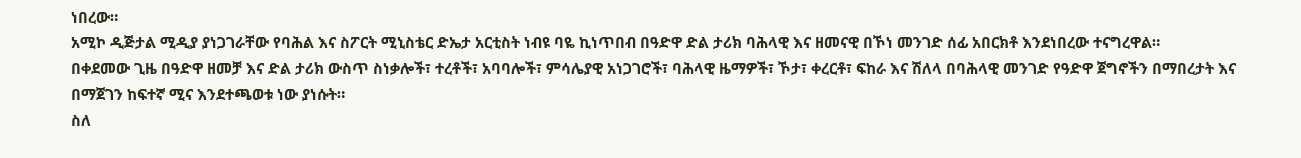ነበረው።
አሚኮ ዲጅታል ሚዲያ ያነጋገራቸው የባሕል እና ስፖርት ሚኒስቴር ድኤታ አርቲስት ነብዩ ባዬ ኪነጥበብ በዓድዋ ድል ታሪክ ባሕላዊ እና ዘመናዊ በኾነ መንገድ ሰፊ አበርክቶ እንደነበረው ተናግረዋል።
በቀደመው ጊዜ በዓድዋ ዘመቻ እና ድል ታሪክ ውስጥ ስነቃሎች፣ ተረቶች፣ አባባሎች፣ ምሳሌያዊ አነጋገሮች፣ ባሕላዊ ዜማዎች፣ ኾታ፣ ቀረርቶ፣ ፍከራ እና ሽለላ በባሕላዊ መንገድ የዓድዋ ጀግኖችን በማበረታት እና በማጀገን ከፍተኛ ሚና እንደተጫወቱ ነው ያነሱት።
ስለ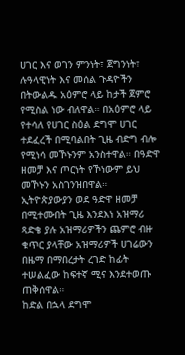ሀገር እና ወገን ምንነት፣ ጀግንነት፣ ሉዓላዊነት እና መሰል ጉዳዮችን በትውልዱ አዕምሮ ላይ ከታች ጀምሮ የሚስል ነው ብለዋል። በአዕምሮ ላይ የተሳለ የሀገር ስዕል ደግሞ ሀገር ተደፈረች በሚባልበት ጊዜ ብድግ ብሎ የሚነሳ መኾኑንም አንስተዋል። በዓድዋ ዘመቻ እና ጦርነት የኾነውም ይህ መኾኑን አስገንዝበዋል።
ኢትዮጵያውያን ወደ ዓድዋ ዘመቻ በሚተሙበት ጊዜ እንደእነ አዝማሪ ጻድቄ ያሉ አዝማሪዎችን ጨምሮ ብዙ ቁጥር ያላቸው አዝማሪዎች ሀገሬውን በዜማ በማበረታት ረገድ ከፊት ተሠልፈው ከፍተኛ ሚና እንደተወጡ ጠቅሰዋል።
ከድል በኋላ ደግሞ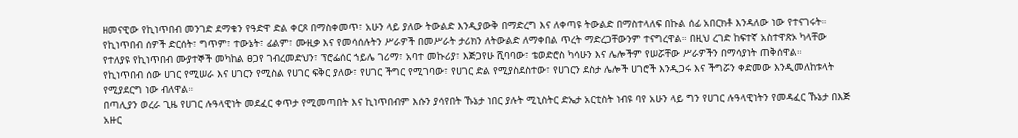ዘመናዊው የኪነጥበብ መንገድ ደማቁን የዓድዋ ድል ቀርጾ በማስቀመጥ፣ አሁን ላይ ያለው ትውልድ እንዲያውቅ በማድረግ እና ለቀጣዩ ትውልድ በማስተላለፍ በኩል ሰፊ አበርክቶ እንዳለው ነው የተናገሩት። የኪነጥበብ ሰዎች ድርሰት፣ ግጥም፣ ተውኔት፣ ፊልም፣ ሙዚቃ እና የመሳሰሉትን ሥራዎች በመሥራት ታሪክን ለትውልድ ለማቀበል ጥረት ማድረጋቸውንም ተናግረዋል። በዚህ ረገድ ከፍተኛ አስተዋጽኦ ካላቸው የተለያዩ የኪነጥበብ ሙያተኞች መካከል ፀጋየ ገብረመድህን፣ ፕሮፌሰር ኀይሌ ገሪማ፣ አባተ መኩሪያ፣ እጅጋየሁ ሺባባው፣ ቴወድሮስ ካሳሁን እና ሌሎችም የሠሯቸው ሥራዎችን በማሳያነት ጠቅሰዋል።
የኪነጥበብ ሰው ሀገር የሚሠራ እና ሀገርን የሚስል የሀገር ፍቅር ያለው፣ የሀገር ችግር የሚገባው፣ የሀገር ድል የሚያስደስተው፣ የሀገርን ደስታ ሌሎች ሀገሮች እንዲጋሩ እና ችግሯን ቀድመው እንዲመለከቱላት የሚያደርግ ነው ብለዋል።
በጣሊያን ወረራ ጊዜ የሀገር ሉዓላዊነት መደፈር ቀጥታ የሚመጣበት እና ኪነጥበብም እሱን ያሳየበት ኹኔታ ነበር ያሉት ሚኒስትር ድኤታ አርቲስት ነብዩ ባየ አሁን ላይ ግን የሀገር ሉዓላዊነትን የመዳፈር ኹኔታ በእጅ አዙር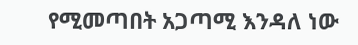የሚመጣበት አጋጣሚ እንዳለ ነው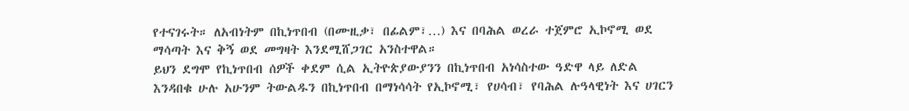የተናገሩት። ለአብነትም በኪነጥበብ (በሙዚቃ፣ በፊልም፣…) እና በባሕል ወረራ ተጀምሮ ኢኮኖሚ ወደ ማሳጣት እና ቅኝ ወደ መግዛት እንደሚሸጋገር አንስተዋል።
ይህን ደግሞ የኪነጥበብ ሰዎች ቀደም ሲል ኢትዮጵያውያንን በኪነጥበብ አነሳስተው ዓድዋ ላይ ለድል እንዳበቁ ሁሉ አሁንም ትውልዱን በኪነጥበብ በማነሳሳት የኢኮኖሚ፣ የሀሳብ፣ የባሕል ሉዓላዊነት እና ሀገርን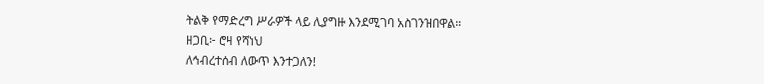ትልቅ የማድረግ ሥራዎች ላይ ሊያግዙ እንደሚገባ አስገንዝበዋል።
ዘጋቢ፦ ሮዛ የሻነህ
ለኅብረተሰብ ለውጥ እንተጋለን!